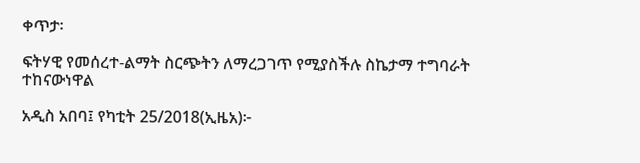ቀጥታ፡

ፍትሃዊ የመሰረተ-ልማት ስርጭትን ለማረጋገጥ የሚያስችሉ ስኬታማ ተግባራት ተከናውነዋል

አዲስ አበባ፤ የካቲት 25/2018(ኢዜአ)፦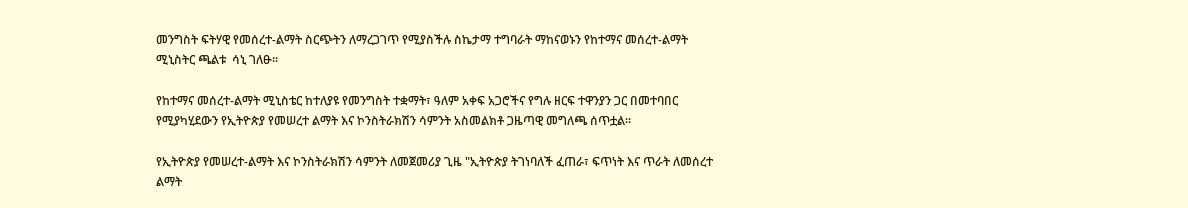መንግስት ፍትሃዊ የመሰረተ-ልማት ስርጭትን ለማረጋገጥ የሚያስችሉ ስኬታማ ተግባራት ማከናወኑን የከተማና መሰረተ-ልማት ሚኒስትር ጫልቱ  ሳኒ ገለፁ።

የከተማና መሰረተ-ልማት ሚኒስቴር ከተለያዩ የመንግስት ተቋማት፣ ዓለም አቀፍ አጋሮችና የግሉ ዘርፍ ተዋንያን ጋር በመተባበር የሚያካሂደውን የኢትዮጵያ የመሠረተ ልማት እና ኮንስትራክሽን ሳምንት አስመልክቶ ጋዜጣዊ መግለጫ ሰጥቷል።

የኢትዮጵያ የመሠረተ-ልማት እና ኮንስትራክሽን ሳምንት ለመጀመሪያ ጊዜ "ኢትዮጵያ ትገነባለች ፈጠራ፣ ፍጥነት እና ጥራት ለመሰረተ ልማት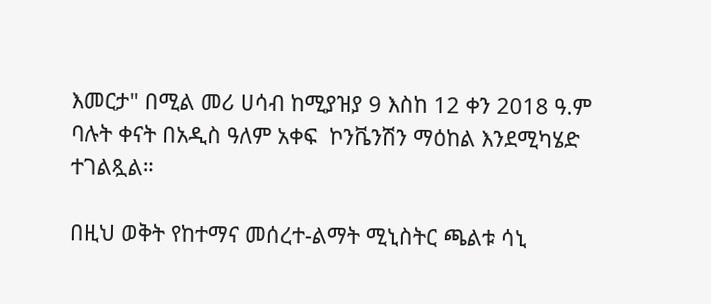እመርታ" በሚል መሪ ሀሳብ ከሚያዝያ 9 እስከ 12 ቀን 2018 ዓ.ም ባሉት ቀናት በአዲስ ዓለም አቀፍ  ኮንቬንሽን ማዕከል እንደሚካሄድ ተገልጿል።

በዚህ ወቅት የከተማና መሰረተ-ልማት ሚኒስትር ጫልቱ ሳኒ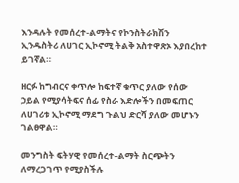እንዳሉት የመሰረተ-ልማትና የኮንስትራክሽን ኢንዱስትሪ ለሀገር ኢኮኖሚ ትልቅ አስተዋጽኦ እያበረከተ ይገኛል።

ዘርፉ ከግብርና ቀጥሎ ከፍተኛ ቁጥር ያለው የሰው ኃይል የሚያሳትፍና ሰፊ የስራ እድሎችን በመፍጠር ለሀገሪቱ ኢኮኖሚ ማደግ ጉልህ ድርሻ ያለው መሆኑን ገልፀዋል።

መንግስት ፍትሃዊ የመሰረተ-ልማት ስርጭትን ለማረጋገጥ የሚያስችሉ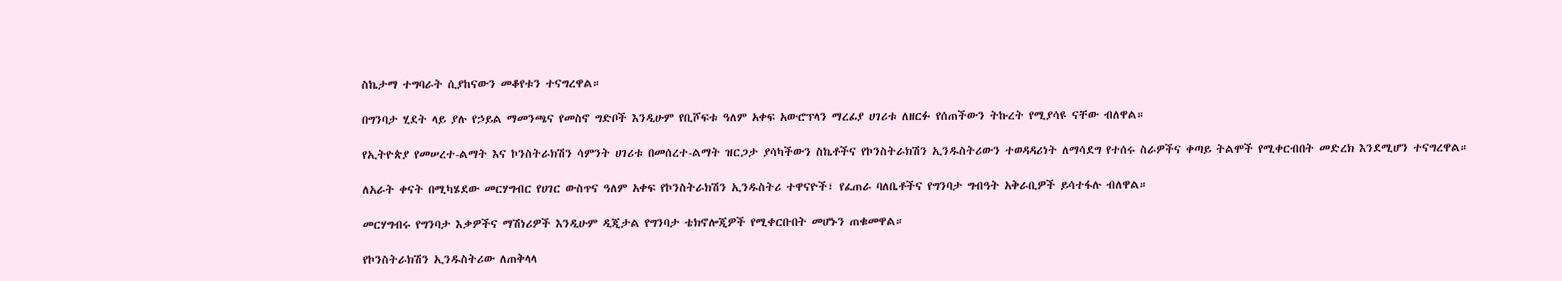ስኬታማ ተግባራት ሲያከናውን መቆየቱን ተናግረዋል።

በግንባታ ሂደት ላይ ያሉ የኃይል ማመንጫና የመስኖ ግድቦች እንዲሁም የቢሾፍቱ ዓለም አቀፍ አውሮፕላን ማረፊያ ሀገሪቱ ለዘርፉ የሰጠችውን ትኩረት የሚያሳዩ ናቸው ብለዋል።

የኢትዮጵያ የመሠረተ-ልማት እና ኮንስትራክሽን ሳምንት ሀገሪቱ በመሰረተ-ልማት ዝርጋታ ያሳካችውን ስኬቶችና የኮንስትራክሽን ኢንዱስትሪውን ተወዳዳሪነት ለማሳደግ የተሰሩ ስራዎችና ቀጣይ ትልሞች የሚቀርብበት መድረክ እንደሚሆን ተናግረዋል።

ለአራት ቀናት በሚካሄደው መርሃግብር የሀገር ውስጥና ዓለም አቀፍ የኮንስትራክሽን ኢንዱስትሪ ተዋናዮች፣ የፈጠራ ባለቤቶችና የግንባታ ግብዓት አቅራቢዎች ይሳተፋሉ ብለዋል።

መርሃግብሩ የግንባታ እቃዎችና ማሽነሪዎች እንዲሁም ዲጂታል የግንባታ ቴክኖሎጂዎች የሚቀርቡበት መሆኑን ጠቁመዋል።

የኮንስትራክሽን ኢንዱስትሪው ለጠቅላላ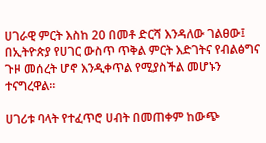ሀገራዊ ምርት እስከ 20 በመቶ ድርሻ እንዳለው ገልፀው፤ በኢትዮጵያ የሀገር ውስጥ ጥቅል ምርት እድገትና የብልፅግና ጉዞ መሰረት ሆኖ እንዲቀጥል የሚያስችል መሆኑን ተናግረዋል።

ሀገሪቱ ባላት የተፈጥሮ ሀብት በመጠቀም ከውጭ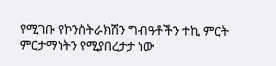የሚገቡ የኮንስትራክሽን ግብዓቶችን ተኪ ምርት ምርታማነትን የሚያበረታታ ነው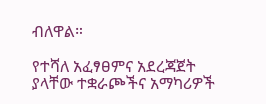ብለዋል።

የተሻለ አፈፃፀምና አደረጃጀት ያላቸው ተቋራጮችና አማካሪዎች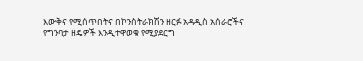እውቅና የሚሰጥበትና በኮንስትራክሽን ዘርፉ አዳዲስ አሰራሮችና የግንባታ ዘዴዎች እንዲተዋወቁ የሚያደርግ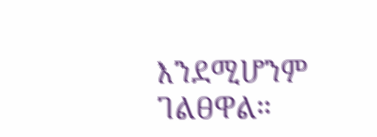እንደሚሆንም ገልፀዋል።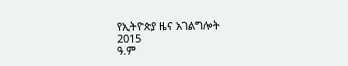የኢትዮጵያ ዜና አገልግሎት
2015
ዓ.ም